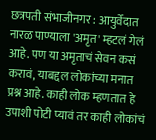छत्रपती संभाजीनगर : आयुर्वेदात नारळ पाण्याला 'अमृत' म्हटलं गेलं आहे. पण या अमृताचं सेवन कसं करावं, याबद्दल लोकांच्या मनात प्रश्न आहे. काही लोक म्हणतात हे उपाशी पोटी प्यावं तर काही लोकांचं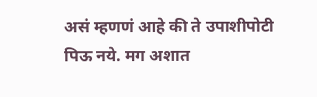असं म्हणणं आहे की ते उपाशीपोटी पिऊ नये. मग अशात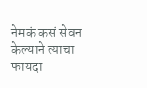नेमकं कसं सेवन केल्याने त्याचा फायदा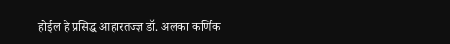होईल हे प्रसिद्ध आहारतज्ज्ञ डॉ. अलका कर्णिक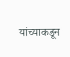यांच्याकडून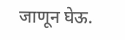जाणून घेऊ.